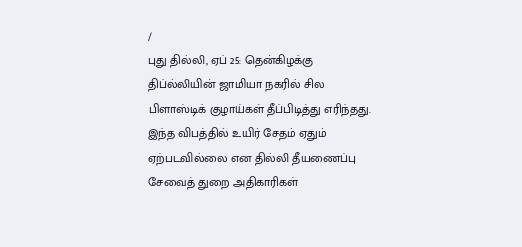/
புது தில்லி, ஏப் 25: தென்கிழக்கு திப்ல்லியின் ஜாமியா நகரில் சில பிளாஸ்டிக் குழாய்கள் தீப்பிடித்து எரிந்தது. இந்த விபத்தில் உயிர் சேதம் ஏதும் ஏற்படவில்லை என தில்லி தீயணைப்பு சேவைத் துறை அதிகாரிகள்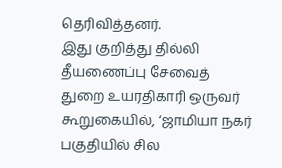தெரிவித்தனர்.
இது குறித்து தில்லி தீயணைப்பு சேவைத் துறை உயரதிகாரி ஒருவர் கூறுகையில், ‘ஜாமியா நகர் பகுதியில் சில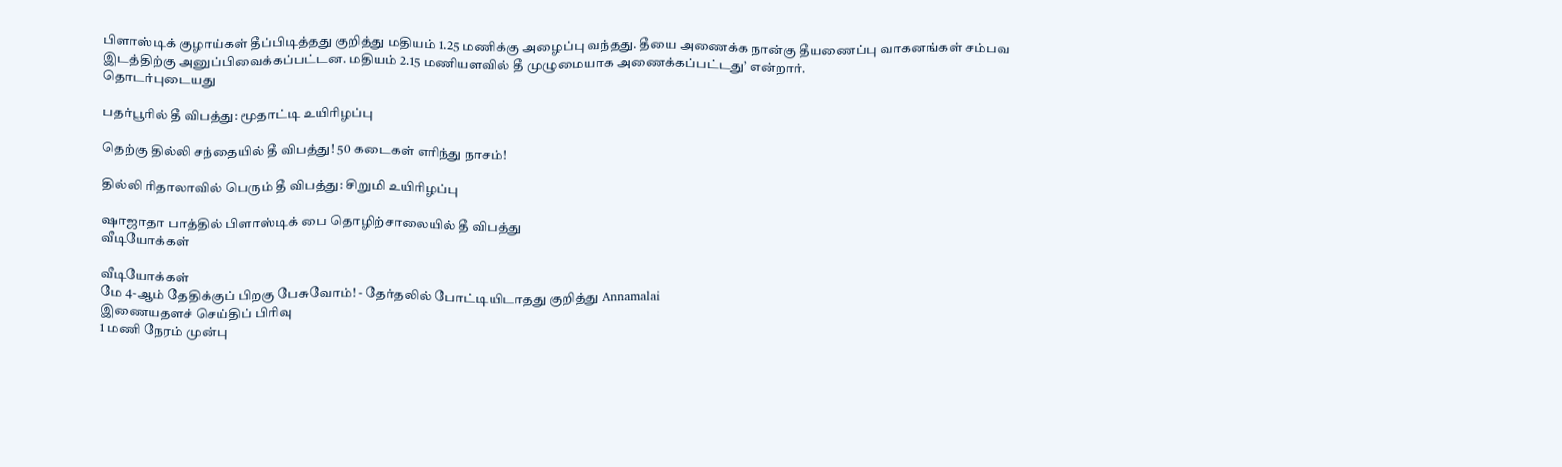பிளாஸ்டிக் குழாய்கள் தீப்பிடித்தது குறித்து மதியம் 1.25 மணிக்கு அழைப்பு வந்தது. தீயை அணைக்க நான்கு தீயணைப்பு வாகனங்கள் சம்பவ இடத்திற்கு அனுப்பிவைக்கப்பட்டன. மதியம் 2.15 மணியளவில் தீ முழுமையாக அணைக்கப்பட்டது’ என்றார்.
தொடர்புடையது

பதர்பூரில் தீ விபத்து: மூதாட்டி உயிரிழப்பு

தெற்கு தில்லி சந்தையில் தீ விபத்து! 50 கடைகள் எரிந்து நாசம்!

தில்லி ரிதாலாவில் பெரும் தீ விபத்து: சிறுமி உயிரிழப்பு

ஷாஜாதா பாத்தில் பிளாஸ்டிக் பை தொழிற்சாலையில் தீ விபத்து
வீடியோக்கள்

வீடியோக்கள்
மே 4-ஆம் தேதிக்குப் பிறகு பேசுவோம்! - தேர்தலில் போட்டியிடாதது குறித்து Annamalai
இணையதளச் செய்திப் பிரிவு
1 மணி நேரம் முன்பு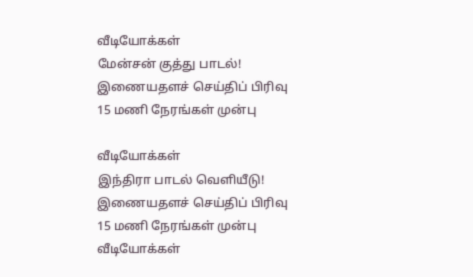வீடியோக்கள்
மேன்சன் குத்து பாடல்!
இணையதளச் செய்திப் பிரிவு
15 மணி நேரங்கள் முன்பு

வீடியோக்கள்
இந்திரா பாடல் வெளியீடு!
இணையதளச் செய்திப் பிரிவு
15 மணி நேரங்கள் முன்பு
வீடியோக்கள்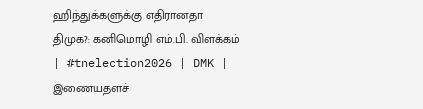ஹிந்துக்களுக்கு எதிரானதா திமுக?: கனிமொழி எம்.பி. விளக்கம் | #tnelection2026 | DMK |
இணையதளச்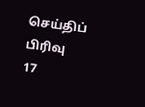செய்திப் பிரிவு
17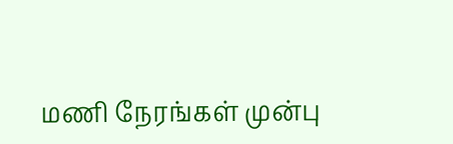மணி நேரங்கள் முன்பு